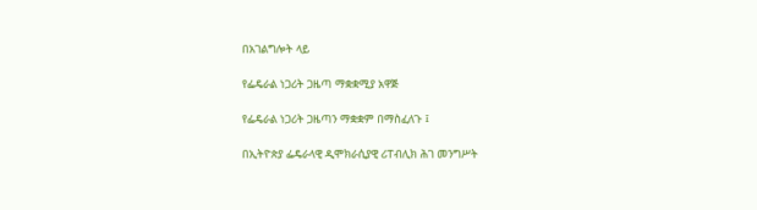በአገልግሎት ላይ

የፌዴራል ነጋሪት ጋዜጣ ማቋቋሚያ አዋጅ

የፌዴራል ነጋሪት ጋዜጣን ማቋቋም በማስፈለጉ ፤

በኢትዮጵያ ፌዴራላዊ ዲሞክራሲያዊ ሪፐብሊክ ሕገ መንግሥት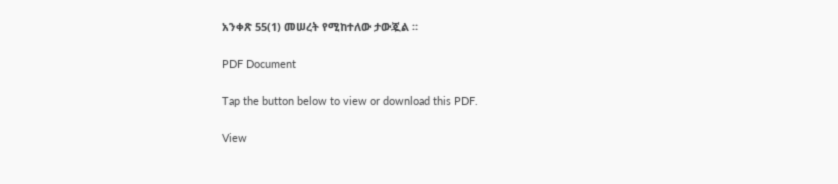አንቀጽ 55(1) መሠረት የሚከተለው ታውጇል ።

PDF Document

Tap the button below to view or download this PDF.

View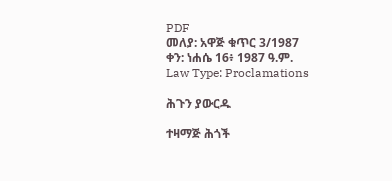PDF
መለያ: አዋጅ ቁጥር 3/1987
ቀን: ነሐሴ 16፥ 1987 ዓ.ም.
Law Type: Proclamations

ሕጉን ያውርዱ

ተዛማጅ ሕጎች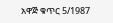አዋጅ ቁጥር 5/1987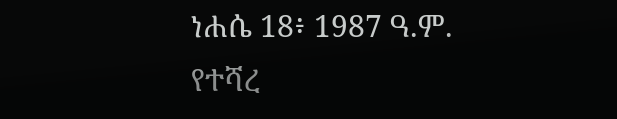ነሐሴ 18፥ 1987 ዓ.ም.
የተሻረ